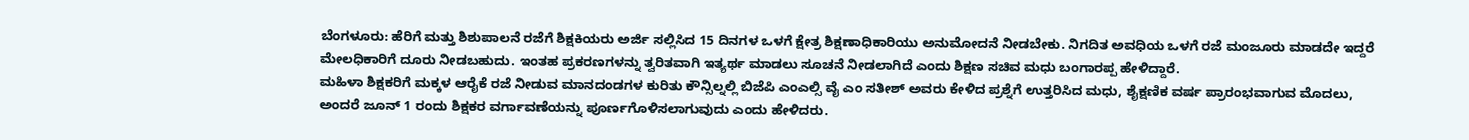ಬೆಂಗಳೂರು: ಹೆರಿಗೆ ಮತ್ತು ಶಿಶುಪಾಲನೆ ರಜೆಗೆ ಶಿಕ್ಷಕಿಯರು ಅರ್ಜಿ ಸಲ್ಲಿಸಿದ 15 ದಿನಗಳ ಒಳಗೆ ಕ್ಷೇತ್ರ ಶಿಕ್ಷಣಾಧಿಕಾರಿಯು ಅನುಮೋದನೆ ನೀಡಬೇಕು. ನಿಗದಿತ ಅವಧಿಯ ಒಳಗೆ ರಜೆ ಮಂಜೂರು ಮಾಡದೇ ಇದ್ದರೆ ಮೇಲಧಿಕಾರಿಗೆ ದೂರು ನೀಡಬಹುದು. ಇಂತಹ ಪ್ರಕರಣಗಳನ್ನು ತ್ವರಿತವಾಗಿ ಇತ್ಯರ್ಥ ಮಾಡಲು ಸೂಚನೆ ನೀಡಲಾಗಿದೆ ಎಂದು ಶಿಕ್ಷಣ ಸಚಿವ ಮಧು ಬಂಗಾರಪ್ಪ ಹೇಳಿದ್ದಾರೆ.
ಮಹಿಳಾ ಶಿಕ್ಷಕರಿಗೆ ಮಕ್ಕಳ ಆರೈಕೆ ರಜೆ ನೀಡುವ ಮಾನದಂಡಗಳ ಕುರಿತು ಕೌನ್ಸಿಲ್ನಲ್ಲಿ ಬಿಜೆಪಿ ಎಂಎಲ್ಸಿ ವೈ ಎಂ ಸತೀಶ್ ಅವರು ಕೇಳಿದ ಪ್ರಶ್ನೆಗೆ ಉತ್ತರಿಸಿದ ಮಧು, ಶೈಕ್ಷಣಿಕ ವರ್ಷ ಪ್ರಾರಂಭವಾಗುವ ಮೊದಲು, ಅಂದರೆ ಜೂನ್ 1 ರಂದು ಶಿಕ್ಷಕರ ವರ್ಗಾವಣೆಯನ್ನು ಪೂರ್ಣಗೊಳಿಸಲಾಗುವುದು ಎಂದು ಹೇಳಿದರು.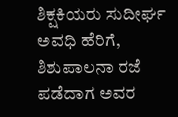ಶಿಕ್ಷಕಿಯರು ಸುದೀರ್ಘ ಅವಧಿ ಹೆರಿಗೆ, ಶಿಶುಪಾಲನಾ ರಜೆ ಪಡೆದಾಗ ಅವರ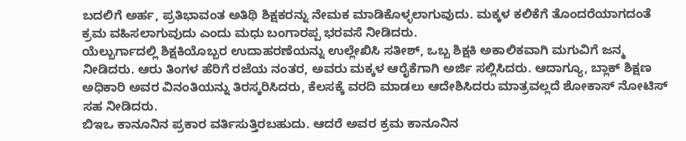ಬದಲಿಗೆ ಅರ್ಹ, ಪ್ರತಿಭಾವಂತ ಅತಿಥಿ ಶಿಕ್ಷಕರನ್ನು ನೇಮಕ ಮಾಡಿಕೊಳ್ಳಲಾಗುವುದು. ಮಕ್ಕಳ ಕಲಿಕೆಗೆ ತೊಂದರೆಯಾಗದಂತೆ ಕ್ರಮ ವಹಿಸಲಾಗುವುದು ಎಂದು ಮಧು ಬಂಗಾರಪ್ಪ ಭರವಸೆ ನೀಡಿದರು.
ಯೆಲ್ಬುರ್ಗಾದಲ್ಲಿ ಶಿಕ್ಷಕಿಯೊಬ್ಬರ ಉದಾಹರಣೆಯನ್ನು ಉಲ್ಲೇಖಿಸಿ ಸತೀಶ್, ಒಬ್ಬ ಶಿಕ್ಷಕಿ ಅಕಾಲಿಕವಾಗಿ ಮಗುವಿಗೆ ಜನ್ಮ ನೀಡಿದರು. ಆರು ತಿಂಗಳ ಹೆರಿಗೆ ರಜೆಯ ನಂತರ, ಅವರು ಮಕ್ಕಳ ಆರೈಕೆಗಾಗಿ ಅರ್ಜಿ ಸಲ್ಲಿಸಿದರು. ಆದಾಗ್ಯೂ, ಬ್ಲಾಕ್ ಶಿಕ್ಷಣ ಅಧಿಕಾರಿ ಅವರ ವಿನಂತಿಯನ್ನು ತಿರಸ್ಕರಿಸಿದರು, ಕೆಲಸಕ್ಕೆ ವರದಿ ಮಾಡಲು ಆದೇಶಿಸಿದರು ಮಾತ್ರವಲ್ಲದೆ ಶೋಕಾಸ್ ನೋಟಿಸ್ ಸಹ ನೀಡಿದರು.
ಬಿಇಒ ಕಾನೂನಿನ ಪ್ರಕಾರ ವರ್ತಿಸುತ್ತಿರಬಹುದು. ಆದರೆ ಅವರ ಕ್ರಮ ಕಾನೂನಿನ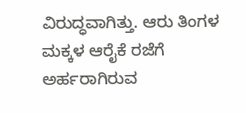ವಿರುದ್ಧವಾಗಿತ್ತು. ಆರು ತಿಂಗಳ ಮಕ್ಕಳ ಆರೈಕೆ ರಜೆಗೆ ಅರ್ಹರಾಗಿರುವ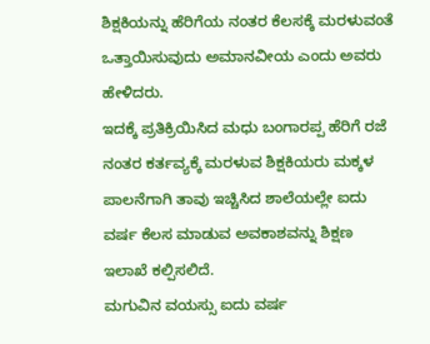ಶಿಕ್ಷಕಿಯನ್ನು ಹೆರಿಗೆಯ ನಂತರ ಕೆಲಸಕ್ಕೆ ಮರಳುವಂತೆ ಒತ್ತಾಯಿಸುವುದು ಅಮಾನವೀಯ ಎಂದು ಅವರು ಹೇಳಿದರು.
ಇದಕ್ಕೆ ಪ್ರತಿಕ್ರಿಯಿಸಿದ ಮಧು ಬಂಗಾರಪ್ಪ ಹೆರಿಗೆ ರಜೆ ನಂತರ ಕರ್ತವ್ಯಕ್ಕೆ ಮರಳುವ ಶಿಕ್ಷಕಿಯರು ಮಕ್ಕಳ ಪಾಲನೆಗಾಗಿ ತಾವು ಇಚ್ಚಿಸಿದ ಶಾಲೆಯಲ್ಲೇ ಐದು ವರ್ಷ ಕೆಲಸ ಮಾಡುವ ಅವಕಾಶವನ್ನು ಶಿಕ್ಷಣ ಇಲಾಖೆ ಕಲ್ಪಿಸಲಿದೆ.
ಮಗುವಿನ ವಯಸ್ಸು ಐದು ವರ್ಷ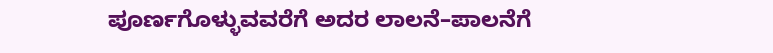ಪೂರ್ಣಗೊಳ್ಳುವವರೆಗೆ ಅದರ ಲಾಲನೆ–ಪಾಲನೆಗೆ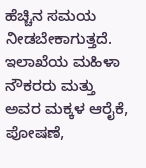ಹೆಚ್ಚಿನ ಸಮಯ ನೀಡಬೇಕಾಗುತ್ತದೆ. ಇಲಾಖೆಯ ಮಹಿಳಾ ನೌಕರರು ಮತ್ತು ಅವರ ಮಕ್ಕಳ ಆರೈಕೆ, ಪೋಷಣೆ,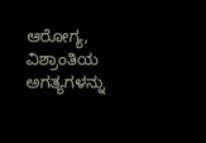ಆರೋಗ್ಯ, ವಿಶ್ರಾಂತಿಯ ಅಗತ್ಯಗಳನ್ನು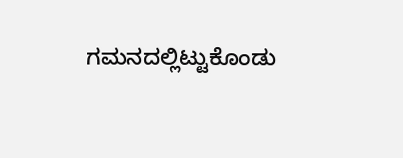ಗಮನದಲ್ಲಿಟ್ಟುಕೊಂಡು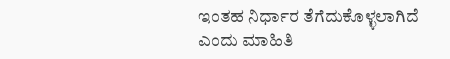ಇಂತಹ ನಿರ್ಧಾರ ತೆಗೆದುಕೊಳ್ಳಲಾಗಿದೆ ಎಂದು ಮಾಹಿತಿ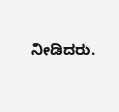ನೀಡಿದರು.